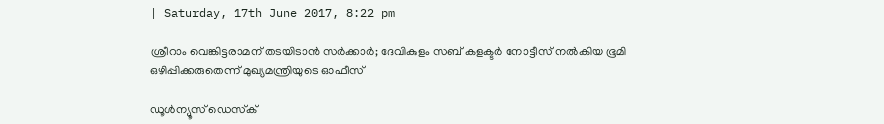| Saturday, 17th June 2017, 8:22 pm

ശ്രീറാം വെങ്കിട്ടരാമന് തടയിടാന്‍ സര്‍ക്കാര്‍; ദേവികുളം സബ് കളക്ടര്‍ നോട്ടീസ് നല്‍കിയ ഭൂമി ഒഴിപ്പിക്കരുതെന്ന് മുഖ്യമന്ത്രിയുടെ ഓഫീസ്

ഡൂള്‍ന്യൂസ് ഡെസ്‌ക്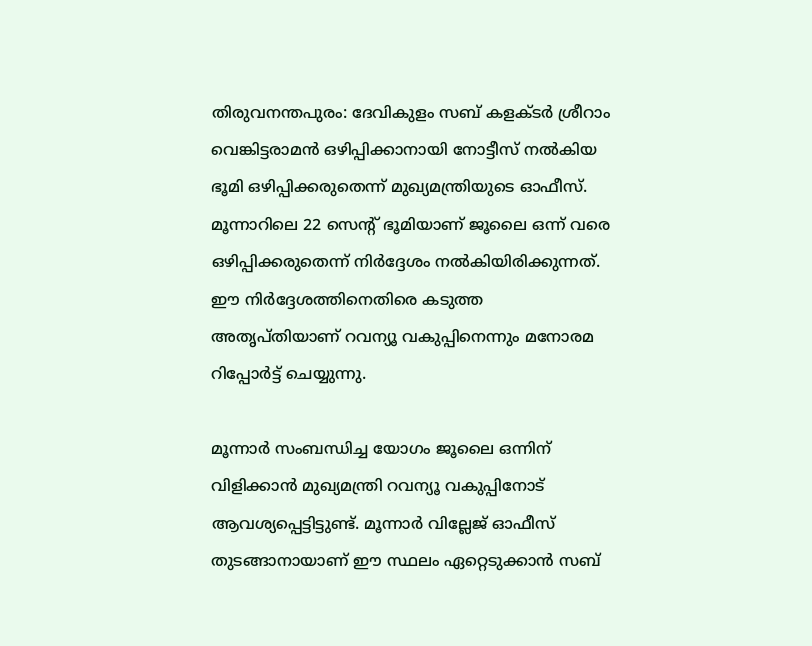തിരുവനന്തപുരം: ദേവികുളം സബ് കളക്ടര്‍ ശ്രീറാം വെങ്കിട്ടരാമന്‍ ഒഴിപ്പിക്കാനായി നോട്ടീസ് നല്‍കിയ ഭൂമി ഒഴിപ്പിക്കരുതെന്ന് മുഖ്യമന്ത്രിയുടെ ഓഫീസ്. മൂന്നാറിലെ 22 സെന്റ് ഭൂമിയാണ് ജൂലൈ ഒന്ന് വരെ ഒഴിപ്പിക്കരുതെന്ന് നിര്‍ദ്ദേശം നല്‍കിയിരിക്കുന്നത്. ഈ നിര്‍ദ്ദേശത്തിനെതിരെ കടുത്ത അതൃപ്തിയാണ് റവന്യൂ വകുപ്പിനെന്നും മനോരമ റിപ്പോര്‍ട്ട് ചെയ്യുന്നു.

മൂന്നാര്‍ സംബന്ധിച്ച യോഗം ജൂലൈ ഒന്നിന് വിളിക്കാന്‍ മുഖ്യമന്ത്രി റവന്യൂ വകുപ്പിനോട് ആവശ്യപ്പെട്ടിട്ടുണ്ട്. മൂന്നാര്‍ വില്ലേജ് ഓഫീസ് തുടങ്ങാനായാണ് ഈ സ്ഥലം ഏറ്റെടുക്കാന്‍ സബ്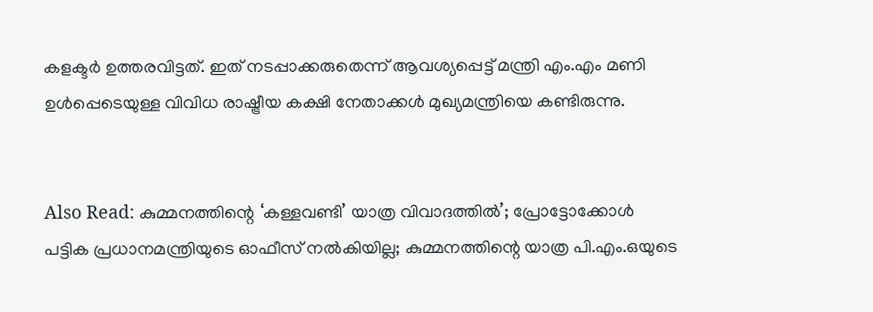കളക്ടര്‍ ഉത്തരവിട്ടത്. ഇത് നടപ്പാക്കരുതെന്ന് ആവശ്യപ്പെട്ട് മന്ത്രി എം.എം മണി ഉള്‍പ്പെടെയുള്ള വിവിധ രാഷ്ട്രീയ കക്ഷി നേതാക്കള്‍ മുഖ്യമന്ത്രിയെ കണ്ടിരുന്നു.


Also Read: കുമ്മനത്തിന്റെ ‘കള്ളവണ്ടി’ യാത്ര വിവാദത്തില്‍’; പ്രോട്ടോക്കോള്‍ പട്ടിക പ്രധാനമന്ത്രിയുടെ ഓഫീസ് നല്‍കിയില്ല; കുമ്മനത്തിന്റെ യാത്ര പി.എം.ഒയുടെ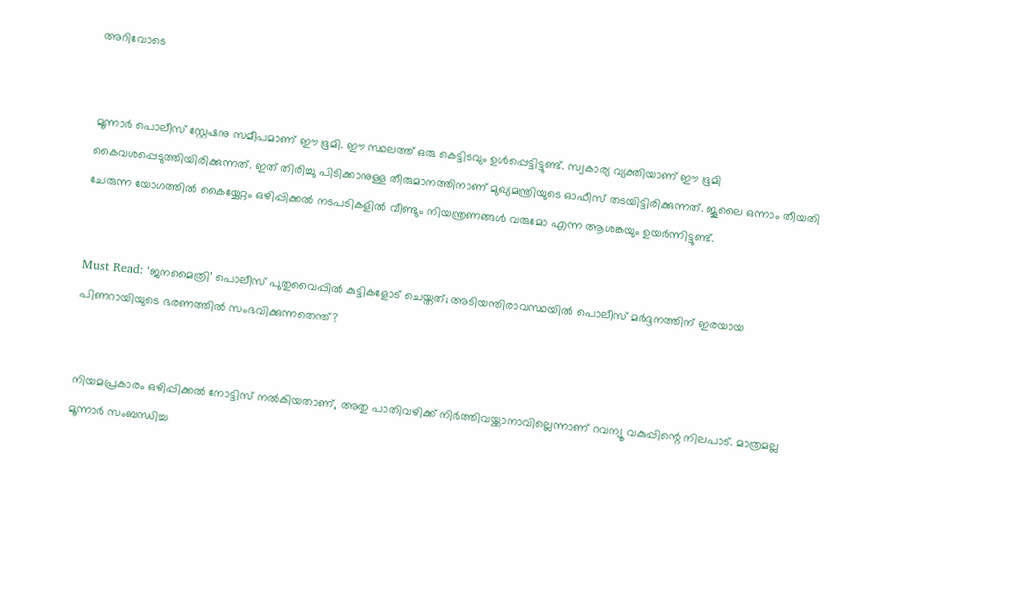അറിവോടെ


മൂന്നാര്‍ പൊലീസ് സ്റ്റേഷനു സമീപമാണ് ഈ ഭൂമി. ഈ സ്ഥലത്ത് ഒരു കെട്ടിടവും ഉള്‍പ്പെട്ടിട്ടുണ്ട്. സ്വകാര്യ വ്യക്തിയാണ് ഈ ഭൂമി കൈവശപ്പെടുത്തിയിരിക്കുന്നത്. ഇത് തിരിച്ചു പിടിക്കാനുള്ള തീരുമാനത്തിനാണ് മുഖ്യമന്ത്രിയുടെ ഓഫീസ് തടയിട്ടിരിക്കുന്നത്. ജൂലൈ ഒന്നാം തീയതി ചേരുന്ന യോഗത്തില്‍ കൈയ്യേറ്റം ഒഴിപ്പിക്കല്‍ നടപടികളില്‍ വീണ്ടും നിയന്ത്രണങ്ങള്‍ വരുമോ എന്ന ആശങ്കയും ഉയര്‍ന്നിട്ടുണ്ട്.


Must Read: ‘ജനമൈത്രി’ പൊലീസ് പുതുവൈപ്പില്‍ കുട്ടികളോട് ചെയ്തത്; അടിയന്തിരാവസ്ഥയില്‍ പൊലീസ് മര്‍ദ്ദനത്തിന് ഇരയായ പിണറായിയുടെ ഭരണത്തില്‍ സംഭവിക്കുന്നതെന്ത്?


നിയമപ്രകാരം ഒഴിപ്പിക്കല്‍ നോട്ടിസ് നല്‍കിയതാണ്, അതു പാതിവഴിക്ക് നിര്‍ത്തിവയ്ക്കാനാവില്ലെന്നാണ് റവന്യൂ വകുപ്പിന്റെ നിലപാട്. മാത്രമല്ല മൂന്നാര്‍ സംബന്ധിച്ച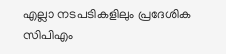എല്ലാ നടപടികളിലും പ്രദേശിക സിപിഎം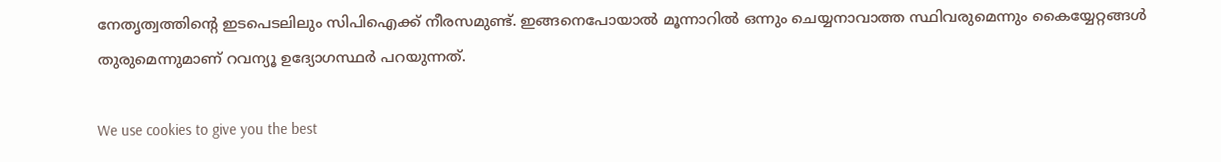നേതൃത്വത്തിന്റെ ഇടപെടലിലും സിപിഐക്ക് നീരസമുണ്ട്. ഇങ്ങനെപോയാല്‍ മൂന്നാറില്‍ ഒന്നും ചെയ്യനാവാത്ത സ്ഥിവരുമെന്നും കൈയ്യേറ്റങ്ങള്‍ തുരുമെന്നുമാണ് റവന്യൂ ഉദ്യോഗസ്ഥര്‍ പറയുന്നത്.

We use cookies to give you the best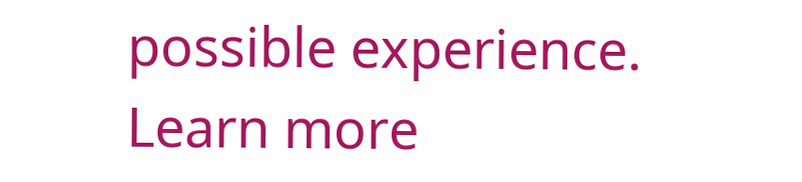possible experience. Learn more